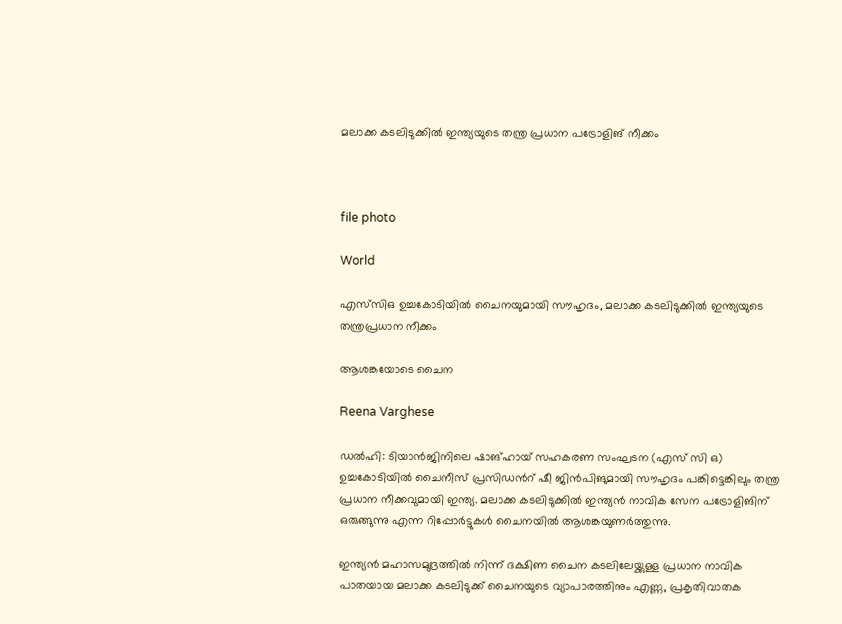മലാക്ക കടലിടുക്കിൽ ഇന്ത്യയുടെ തന്ത്ര പ്രധാന പട്രോളിങ് നീക്കം



file photo

World

എസ്‌സിഒ ഉച്ചകോടിയിൽ ചൈനയുമായി സൗഹൃദം, മലാക്ക കടലിടുക്കിൽ ഇന്ത്യയുടെ തന്ത്രപ്രധാന നീക്കം

ആശങ്കയോടെ ചൈന

Reena Varghese

ഡൽഹി: ടിയാൻജിനിലെ ഷാങ്ഹായ് സഹകരണ സംഘടന (എസ് സി ഒ) ഉച്ചകോടിയിൽ ചൈനീസ് പ്രസിഡന്‍റ് ഷീ ജിൻപിങുമായി സൗഹൃദം പങ്കിട്ടെങ്കിലും തന്ത്ര പ്രധാന നീക്കവുമായി ഇന്ത്യ. മലാക്ക കടലിടുക്കിൽ ഇന്ത്യൻ നാവിക സേന പട്രോളിങിന് ഒരുങ്ങുന്നു എന്ന റിപ്പോർട്ടുകൾ ചൈനയിൽ ആശങ്കയുണർത്തുന്നു.

ഇന്ത്യൻ മഹാസമുദ്രത്തിൽ നിന്ന് ദക്ഷിണ ചൈന കടലിലേയ്ക്കുള്ള പ്രധാന നാവിക പാതയായ മലാക്ക കടലിടുക്ക് ചൈനയുടെ വ്യാപാരത്തിനും എണ്ണ, പ്രകൃതിവാതക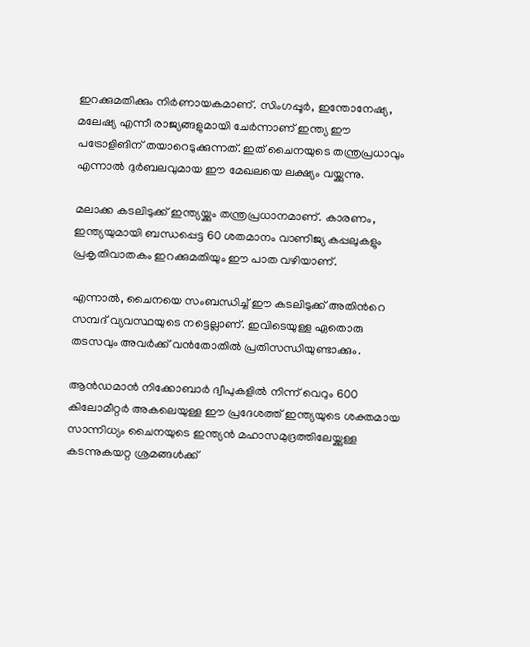ഇറക്കുമതിക്കും നിർണായകമാണ്. സിംഗപ്പൂർ, ഇന്തോനേഷ്യ, മലേഷ്യ എന്നീ രാജ്യങ്ങളുമായി ചേർന്നാണ് ഇന്ത്യ ഈ പട്രോളിങിന് തയാറെടുക്കുന്നത്. ഇത് ചൈനയുടെ തന്ത്രപ്രധാവും എന്നാൽ ദുർബലവുമായ ഈ മേഖലയെ ലക്ഷ്യം വയ്ക്കുന്നു.

മലാക്ക കടലിടുക്ക് ഇന്ത്യയ്ക്കും തന്ത്രപ്രധാനമാണ്. കാരണം, ഇന്ത്യയുമായി ബന്ധപ്പെട്ട 60 ശതമാനം വാണിജ്യ കപ്പലുകളും പ്രകൃതിവാതകം ഇറക്കുമതിയും ഈ പാത വഴിയാണ്.

എന്നാൽ, ചൈനയെ സംബന്ധിച്ച് ഈ കടലിടുക്ക് അതിന്‍റെ സമ്പദ് വ്യവസ്ഥയുടെ നട്ടെല്ലാണ്. ഇവിടെയുള്ള ഏതൊരു തടസവും അവർക്ക് വൻതോതിൽ പ്രതിസന്ധിയുണ്ടാക്കും.

ആൻഡമാൻ നിക്കോബാർ ദ്വീപുകളിൽ നിന്ന് വെറും 600 കിലോമീറ്റർ അകലെയുള്ള ഈ പ്രദേശത്ത് ഇന്ത്യയുടെ ശക്തമായ സാന്നിധ്യം ചൈനയുടെ ഇന്ത്യൻ മഹാസമുദ്രത്തിലേയ്ക്കുള്ള കടന്നുകയറ്റ ശ്രമങ്ങൾക്ക്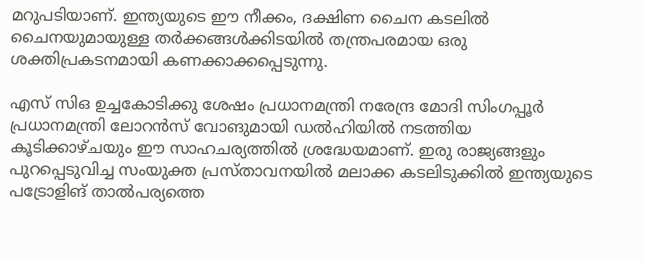മറുപടിയാണ്. ഇന്ത്യയുടെ ഈ നീക്കം, ദക്ഷിണ ചൈന കടലിൽ ചൈനയുമായുള്ള തർക്കങ്ങൾക്കിടയിൽ തന്ത്രപരമായ ഒരു ശക്തിപ്രകടനമായി കണക്കാക്കപ്പെടുന്നു.

എസ് സിഒ ഉച്ചകോടിക്കു ശേഷം പ്രധാനമന്ത്രി നരേന്ദ്ര മോദി സിംഗപ്പൂർ പ്രധാനമന്ത്രി ലോറൻസ് വോങുമായി ഡൽഹിയിൽ നടത്തിയ കൂടിക്കാഴ്ചയും ഈ സാഹചര്യത്തിൽ ശ്രദ്ധേയമാണ്. ഇരു രാജ്യങ്ങളും പുറപ്പെടുവിച്ച സംയുക്ത പ്രസ്താവനയിൽ മലാക്ക കടലിടുക്കിൽ ഇന്ത്യയുടെ പട്രോളിങ് താൽപര്യത്തെ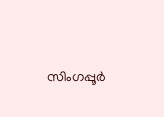സിംഗപ്പൂർ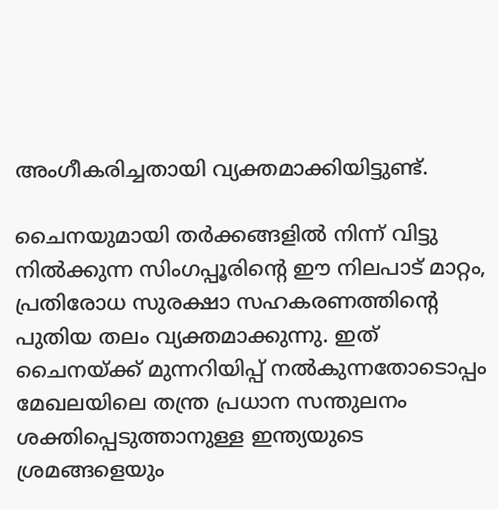അംഗീകരിച്ചതായി വ്യക്തമാക്കിയിട്ടുണ്ട്.

ചൈനയുമായി തർക്കങ്ങളിൽ നിന്ന് വിട്ടു നിൽക്കുന്ന സിംഗപ്പൂരിന്‍റെ ഈ നിലപാട് മാറ്റം, പ്രതിരോധ സുരക്ഷാ സഹകരണത്തിന്‍റെ പുതിയ തലം വ്യക്തമാക്കുന്നു. ഇത് ചൈനയ്ക്ക് മുന്നറിയിപ്പ് നൽകുന്നതോടൊപ്പം മേഖലയിലെ തന്ത്ര പ്രധാന സന്തുലനം ശക്തിപ്പെടുത്താനുള്ള ഇന്ത്യയുടെ ശ്രമങ്ങളെയും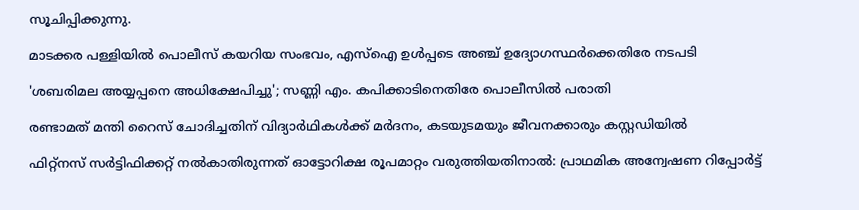സൂചിപ്പിക്കുന്നു.

മാടക്കര പള്ളിയിൽ പൊലീസ് കയറിയ സംഭവം, എസ്ഐ ഉൾപ്പടെ അഞ്ച് ഉദ്യോഗസ്ഥർക്കെതിരേ നടപടി

'ശബരിമല അയ്യപ്പനെ അധിക്ഷേപിച്ചു'; സണ്ണി എം. കപിക്കാടിനെതിരേ പൊലീസിൽ പരാതി

രണ്ടാമത് മന്തി റൈസ് ചോദിച്ചതിന് വിദ്യാർഥികൾക്ക് മർദനം, കടയുടമയും ജീവനക്കാരും കസ്റ്റഡിയിൽ

ഫിറ്റ്നസ് സർട്ടിഫിക്കറ്റ് നൽകാതിരുന്നത് ഓട്ടോറിക്ഷ രൂപമാറ്റം വരുത്തിയതിനാൽ: പ്രാഥമിക അന്വേഷണ റിപ്പോർട്ട്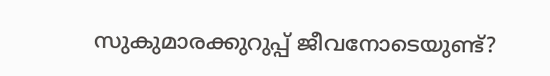സുകുമാരക്കുറുപ്പ് ജീവനോടെയുണ്ട്‍?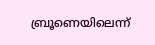ബ്രൂണെയിലെന്ന്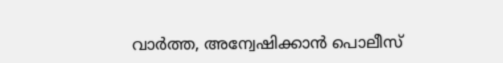വാർത്ത, അന്വേഷിക്കാൻ പൊലീസ്